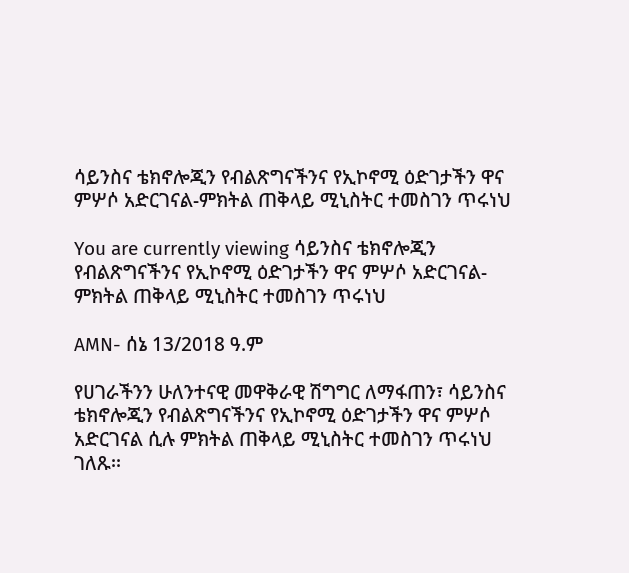ሳይንስና ቴክኖሎጂን የብልጽግናችንና የኢኮኖሚ ዕድገታችን ዋና ምሦሶ አድርገናል-ምክትል ጠቅላይ ሚኒስትር ተመስገን ጥሩነህ

You are currently viewing ሳይንስና ቴክኖሎጂን የብልጽግናችንና የኢኮኖሚ ዕድገታችን ዋና ምሦሶ አድርገናል-ምክትል ጠቅላይ ሚኒስትር ተመስገን ጥሩነህ

AMN- ሰኔ 13/2018 ዓ.ም

የሀገራችንን ሁለንተናዊ መዋቅራዊ ሽግግር ለማፋጠን፣ ሳይንስና ቴክኖሎጂን የብልጽግናችንና የኢኮኖሚ ዕድገታችን ዋና ምሦሶ አድርገናል ሲሉ ምክትል ጠቅላይ ሚኒስትር ተመስገን ጥሩነህ ገለጹ፡፡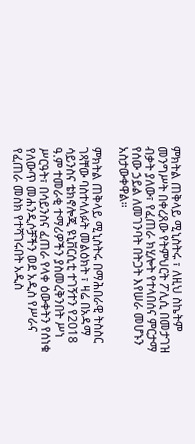ምክትል ጠቅላይ ሚኒስትሩ ፣ ለዚህ ስኬትም መንግሥት በቀረጸው የትምህርት ፖሊሲ በመታገዝ ብቃት ያለው፣ የፈጠራ ክሂሎት የተላበሰና ምርታማ የሰው ኃይል ለመገንባት በትጋት እየሠራ መሆኑን አስታውቀዋል።

ምክትል ጠቅላይ ሚኒስትሩ በማሕበራዊ ትስስር ገጻቸው ባስተላለፉት መልዕክት ፣ ዛሬ በአዳማ ሳይንስና ቴክኖሎጂ ዩኒቨርሲቲ ተገኝተን የ2018 ዓ.ም ተመራቂ ተማሪዎችን ያስመረቅንበት ሥነ ሥርዓት፣ በሳይንስና ፈጠራ የላቀ ዕውቀትን የሰነቁ የለውጥ መሐንዲሶቻችን ወደ አዲስ የሥራና የፈጠራ መስክ የተሻገሩበት አዲስ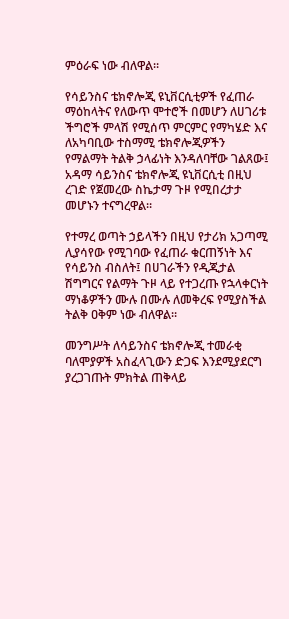ምዕራፍ ነው ብለዋል።

የሳይንስና ቴክኖሎጂ ዩኒቨርሲቲዎች የፈጠራ ማዕከላትና የለውጥ ሞተሮች በመሆን ለሀገሪቱ ችግሮች ምላሽ የሚሰጥ ምርምር የማካሄድ እና ለአካባቢው ተስማሚ ቴክኖሎጂዎችን የማልማት ትልቅ ኃላፊነት እንዳለባቸው ገልጸው፤ አዳማ ሳይንስና ቴክኖሎጂ ዩኒቨርሲቲ በዚህ ረገድ የጀመረው ስኬታማ ጉዞ የሚበረታታ መሆኑን ተናግረዋል።

የተማረ ወጣት ኃይላችን በዚህ የታሪክ አጋጣሚ ሊያሳየው የሚገባው የፈጠራ ቁርጠኝነት እና የሳይንስ ብስለት፤ በሀገራችን የዲጂታል ሽግግርና የልማት ጉዞ ላይ የተጋረጡ የኋላቀርነት ማነቆዎችን ሙሉ በሙሉ ለመቅረፍ የሚያስችል ትልቅ ዐቅም ነው ብለዋል።

መንግሥት ለሳይንስና ቴክኖሎጂ ተመራቂ ባለሞያዎች አስፈላጊውን ድጋፍ እንደሚያደርግ ያረጋገጡት ምክትል ጠቅላይ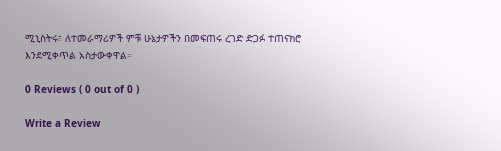ሚኒስትሩ፣ ለተመራማሪዎች ምቹ ሁኔታዎችን በመፍጠሩ ረገድ ድጋፉ ተጠናክሮ እንደሚቀጥል አስታውቀዋል።

0 Reviews ( 0 out of 0 )

Write a Review